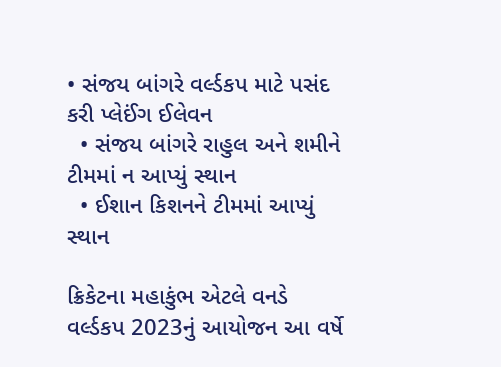• સંજય બાંગરે વર્લ્ડકપ માટે પસંદ કરી પ્લેઈંગ ઈલેવન
  • સંજય બાંગરે રાહુલ અને શમીને ટીમમાં ન આપ્યું સ્થાન
  • ઈશાન કિશનને ટીમમાં આપ્યું સ્થાન

ક્રિકેટના મહાકુંભ એટલે વનડે વર્લ્ડકપ 2023નું આયોજન આ વર્ષે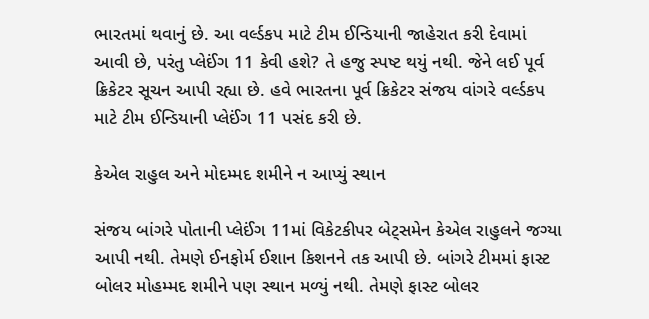ભારતમાં થવાનું છે. આ વર્લ્ડકપ માટે ટીમ ઈન્ડિયાની જાહેરાત કરી દેવામાં આવી છે, પરંતુ પ્લેઈંગ 11 કેવી હશે? તે હજુ સ્પષ્ટ થયું નથી. જેને લઈ પૂર્વ ક્રિકેટર સૂચન આપી રહ્યા છે. હવે ભારતના પૂર્વ ક્રિકેટર સંજય વાંગરે વર્લ્ડકપ માટે ટીમ ઈન્ડિયાની પ્લેઈંગ 11 પસંદ કરી છે.

કેએલ રાહુલ અને મોદમ્મદ શમીને ન આપ્યું સ્થાન

સંજય બાંગરે પોતાની પ્લેઈંગ 11માં વિકેટકીપર બેટ્સમેન કેએલ રાહુલને જગ્યા આપી નથી. તેમણે ઈનફોર્મ ઈશાન કિશનને તક આપી છે. બાંગરે ટીમમાં ફાસ્ટ બોલર મોહમ્મદ શમીને પણ સ્થાન મળ્યું નથી. તેમણે ફાસ્ટ બોલર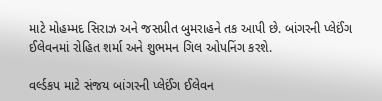માટે મોહમ્મદ સિરાઝ અને જસપ્રીત બુમરાહને તક આપી છે. બાંગરની પ્લેઈંગ ઈલેવનમાં રોહિત શર્મા અને શુભમન ગિલ ઓપનિંગ કરશે.

વર્લ્ડકપ માટે સંજય બાંગરની પ્લેઈંગ ઈલેવન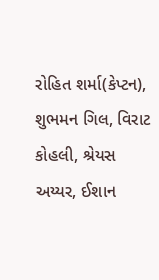રોહિત શર્મા(કેપ્ટન), શુભમન ગિલ, વિરાટ કોહલી, શ્રેયસ અય્યર, ઈશાન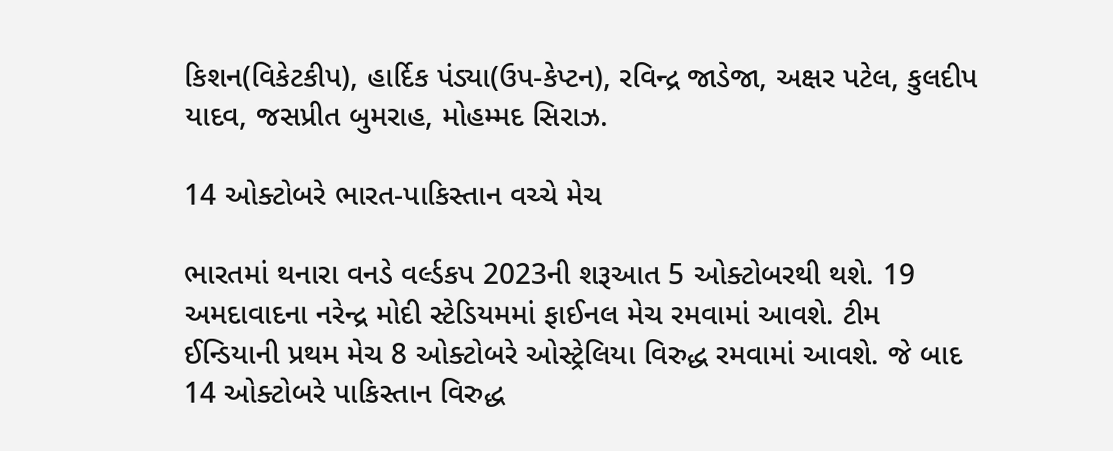કિશન(વિકેટકીપ), હાર્દિક પંડ્યા(ઉપ-કેપ્ટન), રવિન્દ્ર જાડેજા, અક્ષર પટેલ, કુલદીપ યાદવ, જસપ્રીત બુમરાહ, મોહમ્મદ સિરાઝ.

14 ઓક્ટોબરે ભારત-પાકિસ્તાન વચ્ચે મેચ

ભારતમાં થનારા વનડે વર્લ્ડકપ 2023ની શરૂઆત 5 ઓક્ટોબરથી થશે. 19 અમદાવાદના નરેન્દ્ર મોદી સ્ટેડિયમમાં ફાઈનલ મેચ રમવામાં આવશે. ટીમ ઈન્ડિયાની પ્રથમ મેચ 8 ઓક્ટોબરે ઓસ્ટ્રેલિયા વિરુદ્ધ રમવામાં આવશે. જે બાદ 14 ઓક્ટોબરે પાકિસ્તાન વિરુદ્ધ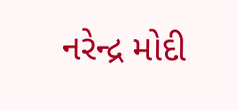નરેન્દ્ર મોદી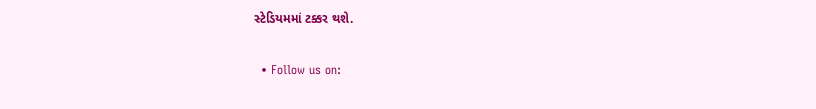સ્ટેડિયમમાં ટક્કર થશે.

  • Follow us on: